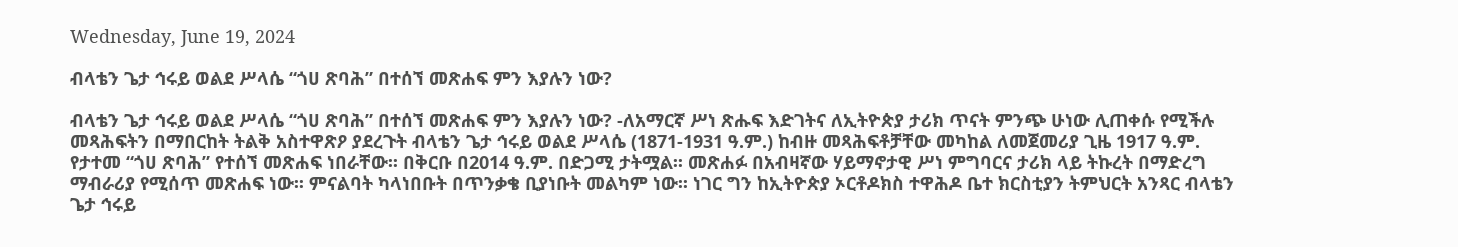Wednesday, June 19, 2024

ብላቴን ጌታ ኅሩይ ወልደ ሥላሴ “ጎሀ ጽባሕ” በተሰኘ መጽሐፍ ምን እያሉን ነው?

ብላቴን ጌታ ኅሩይ ወልደ ሥላሴ “ጎሀ ጽባሕ” በተሰኘ መጽሐፍ ምን እያሉን ነው? -ለአማርኛ ሥነ ጽሑፍ እድገትና ለኢትዮጵያ ታሪክ ጥናት ምንጭ ሁነው ሊጠቀሱ የሚችሉ መጻሕፍትን በማበርከት ትልቅ አስተዋጽዖ ያደረጉት ብላቴን ጌታ ኅሩይ ወልደ ሥላሴ (1871-1931 ዓ.ም.) ከብዙ መጻሕፍቶቻቸው መካከል ለመጀመሪያ ጊዜ 1917 ዓ.ም. የታተመ “ጎሀ ጽባሕ” የተሰኘ መጽሐፍ ነበራቸው፡፡ በቅርቡ በ2014 ዓ.ም. በድጋሚ ታትሟል፡፡ መጽሐፉ በአብዛኛው ሃይማኖታዊ ሥነ ምግባርና ታሪክ ላይ ትኩረት በማድረግ ማብራሪያ የሚሰጥ መጽሐፍ ነው፡፡ ምናልባት ካላነበቡት በጥንቃቄ ቢያነቡት መልካም ነው፡፡ ነገር ግን ከኢትዮጵያ ኦርቶዶክስ ተዋሕዶ ቤተ ክርስቲያን ትምህርት አንጻር ብላቴን ጌታ ኅሩይ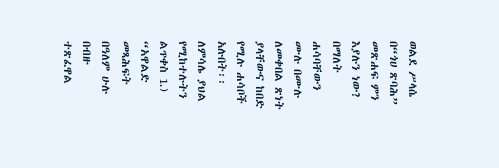ወልደ ሥላሴ በ“ጎሀ ጽባሕ” መጽሐፍ ምን እያሉን ነው? በማለት ሐሳባቸውን ሙሉ በሙሉ ለመቀበል ጽነት ያላቸውና ከበድ የሚሉ ሐሳቦች አሉበት፡፡ ለምሳሌ ያህል የሚከተሉትን ልጥቀስ 1.) “አዋልድ መጻሕፍት በዓለም ሁሉ በብዙ ተጽፈዋል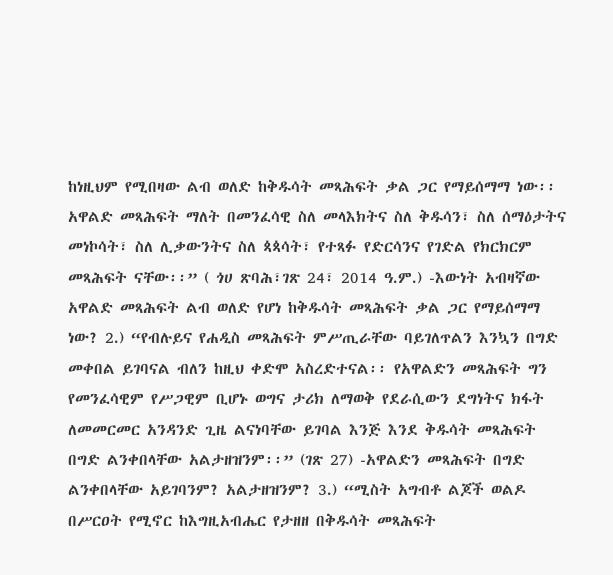ከነዚህም የሚበዛው ልብ ወለድ ከቅዱሳት መጻሕፍት ቃል ጋር የማይሰማማ ነው፡፡ አዋልድ መጻሕፍት ማለት በመንፈሳዊ ስለ መላእክትና ስለ ቅዱሳን፣ ስለ ሰማዕታትና መነኮሳት፣ ስለ ሊቃውንትና ስለ ጳጳሳት፣ የተጻፉ የድርሳንና የገድል የክርክርም መጻሕፍት ናቸው፡፡” ( ጎሀ ጽባሕ፣ገጽ 24፣ 2014 ዓ.ም.) -እውነት አብዛኛው አዋልድ መጻሕፍት ልብ ወለድ የሆነ ከቅዱሳት መጻሕፍት ቃል ጋር የማይሰማማ ነው? 2.) “የብሉይና የሐዲስ መጻሕፍት ምሥጢራቸው ባይገለጥልን እንኳን በግድ መቀበል ይገባናል ብለን ከዚህ ቀድሞ አስረድተናል፡፡ የአዋልድን መጻሕፍት ግን የመንፈሳዊም የሥጋዊም ቢሆኑ ወግና ታሪክ ለማወቅ የደራሲውን ደግነትና ክፋት ለመመርመር አንዳንድ ጊዜ ልናነባቸው ይገባል እንጅ እንደ ቅዱሳት መጻሕፍት በግድ ልንቀበላቸው አልታዘዝንም፡፡” (ገጽ 27) -አዋልድን መጻሕፍት በግድ ልንቀበላቸው አይገባንም? አልታዘዝንም? 3.) “ሚስት አግብቶ ልጆች ወልዶ በሥርዐት የሚኖር ከእግዚአብሔር የታዘዘ በቅዱሳት መጻሕፍት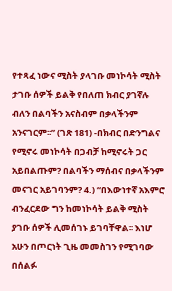የተጻፈ ነውና ሚስት ያላገቡ መነኮሳት ሚስት ታገቡ ሰዎች ይልቅ የበለጠ ክብር ያገኛሉ ብለን በልባችን አናስብም በቃላችንም አንናገርም፡፡” (ገጽ 181) -በክብር በድንግልና የሚኖሩ መነኮሳት በጋብቻ ከሚኖሩት ጋር አይበልጡም? በልባችን ማሰብና በቃላችንም መናገር አይገባንም? 4.) “በእውነተኛ አእምሮ ብንፈርደው ግን ከመነኮሳት ይልቅ ሚስት ያገቡ ሰዎች ሊመሰገኑ ይገባቸዋል፡፡ እነሆ አሁን በጦርነት ጊዜ መመስገን የሚገባው በሰልፉ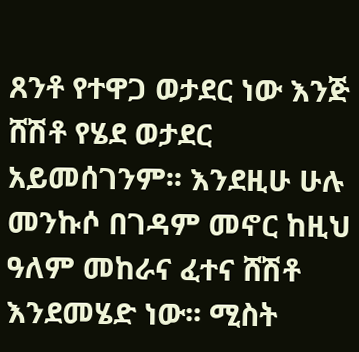ጸንቶ የተዋጋ ወታደር ነው እንጅ ሸሽቶ የሄደ ወታደር አይመሰገንም፡፡ እንደዚሁ ሁሉ መንኩሶ በገዳም መኖር ከዚህ ዓለም መከራና ፈተና ሸሽቶ እንደመሄድ ነው፡፡ ሚስት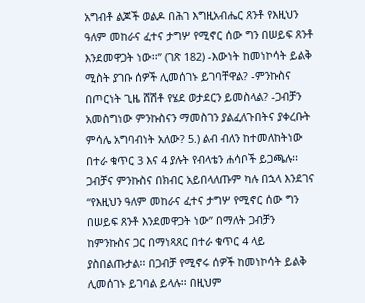አግብቶ ልጆች ወልዶ በሕገ እግዚአብሔር ጸንቶ የእዚህን ዓለም መከራና ፈተና ታግሦ የሚኖር ሰው ግን በሠይፍ ጸንቶ እንደመዋጋት ነው፡፡” (ገጽ 182) -እውነት ከመነኮሳት ይልቅ ሚስት ያገቡ ሰዎች ሊመሰገኑ ይገባቸዋል? -ምንኩስና በጦርነት ጊዜ ሸሽቶ የሄደ ወታደርን ይመስላል? -ጋብቻን አመስግነው ምንኩስናን ማመስገን ያልፈለጉበትና ያቀረቡት ምሳሌ አግባብነት አለው? 5.) ልብ ብለን ከተመለከትነው በተራ ቁጥር 3 እና 4 ያሉት የብላቴን ሐሳቦች ይጋጫሉ፡፡ ጋብቻና ምንኩስና በክብር አይበላለጡም ካሉ በኋላ እንደገና “የእዚህን ዓለም መከራና ፈተና ታግሦ የሚኖር ሰው ግን በሠይፍ ጸንቶ እንደመዋጋት ነው” በማለት ጋብቻን ከምንኩስና ጋር በማነጻጸር በተራ ቁጥር 4 ላይ ያስበልጡታል፡፡ በጋብቻ የሚኖሩ ሰዎች ከመነኮሳት ይልቅ ሊመሰገኑ ይገባል ይላሉ፡፡ በዚህም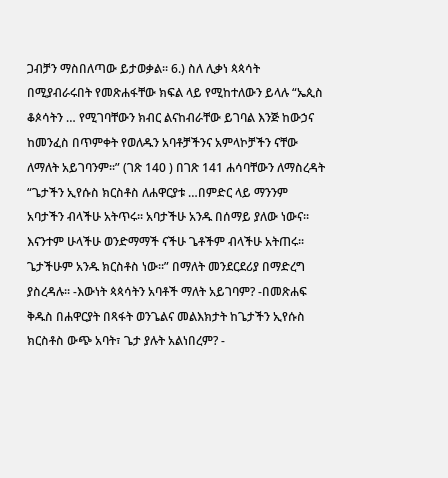ጋብቻን ማስበለጣው ይታወቃል፡፡ 6.) ስለ ሊቃነ ጳጳሳት በሚያብራሩበት የመጽሐፋቸው ክፍል ላይ የሚከተለውን ይላሉ “ኤጲስ ቆጶሳትን … የሚገባቸውን ክብር ልናከብራቸው ይገባል እንጅ ከውኃና ከመንፈስ በጥምቀት የወለዱን አባቶቻችንና አምላኮቻችን ናቸው ለማለት አይገባንም፡፡” (ገጽ 140 ) በገጽ 141 ሐሳባቸውን ለማስረዳት “ጌታችን ኢየሱስ ክርስቶስ ለሐዋርያቱ …በምድር ላይ ማንንም አባታችን ብላችሁ አትጥሩ፡፡ አባታችሁ አንዱ በሰማይ ያለው ነውና፡፡ እናንተም ሁላችሁ ወንድማማች ናችሁ ጌቶችም ብላችሁ አትጠሩ፡፡ ጌታችሁም አንዱ ክርስቶስ ነው፡፡” በማለት መንደርደሪያ በማድረግ ያስረዳሉ፡፡ -እውነት ጳጳሳትን አባቶች ማለት አይገባም? -በመጽሐፍ ቅዱስ በሐዋርያት በጻፋት ወንጌልና መልእክታት ከጌታችን ኢየሱስ ክርስቶስ ውጭ አባት፣ ጌታ ያሉት አልነበረም? -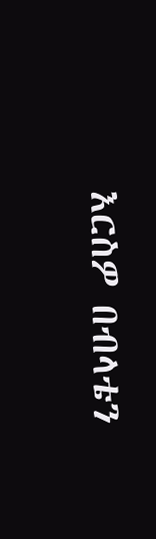እርስዎ በብላቴን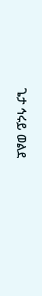ጌታ ኅሩይ ወልደ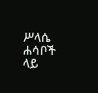ሥላሴ ሐሳቦች ላይ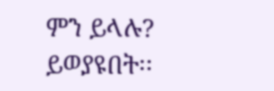ምን ይላሉ? ይወያዩበት፡፡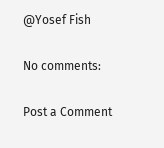@Yosef Fish

No comments:

Post a Comment